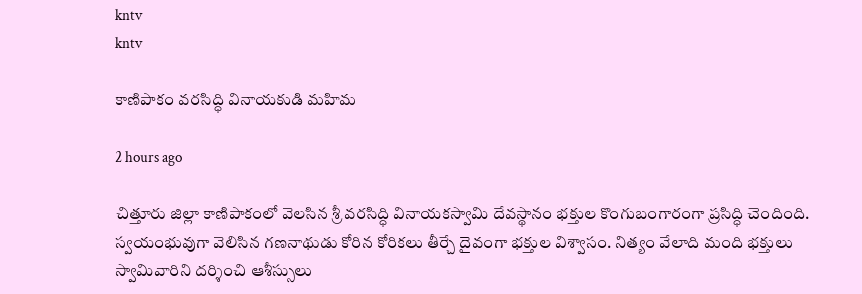kntv
kntv

కాణిపాకం వరసిద్ధి వినాయకుడి మహిమ

2 hours ago

చిత్తూరు జిల్లా కాణిపాకంలో వెలసిన శ్రీ వరసిద్ధి వినాయకస్వామి దేవస్థానం భక్తుల కొంగుబంగారంగా ప్రసిద్ధి చెందింది. స్వయంభువుగా వెలిసిన గణనాథుడు కోరిన కోరికలు తీర్చే దైవంగా భక్తుల విశ్వాసం. నిత్యం వేలాది మంది భక్తులు స్వామివారిని దర్శించి ఆశీస్సులు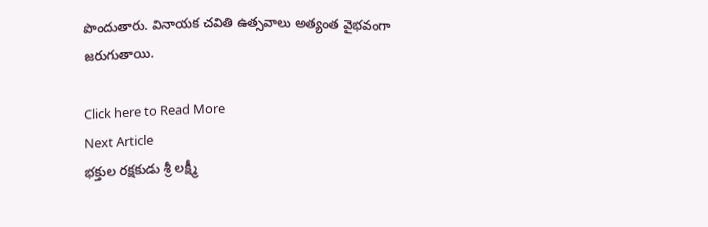పొందుతారు. వినాయక చవితి ఉత్సవాలు అత్యంత వైభవంగా జరుగుతాయి.

Click here to Read More
Next Article
భక్తుల రక్షకుడు శ్రీ లక్ష్మీ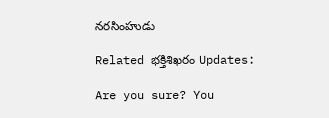నరసింహుడు

Related భక్తిశిఖరం Updates:

Are you sure? You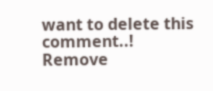want to delete this comment..! Remove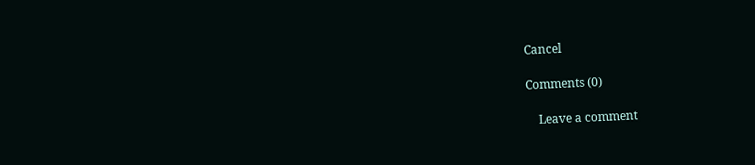Cancel

Comments (0)

    Leave a comment